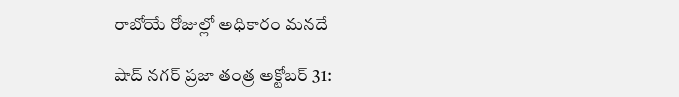రాబోయే రోజుల్లో అధికారం మనదే

షాద్ నగర్ ప్రజా తంత్ర అక్టోబర్ 31: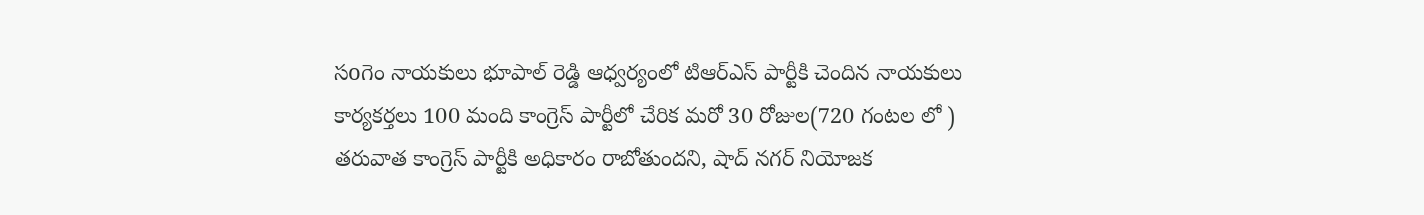సoగెం నాయకులు భూపాల్ రెడ్డి ఆధ్వర్యంలో టిఆర్ఎస్ పార్టీకి చెందిన నాయకులు కార్యకర్తలు 100 మంది కాంగ్రెస్ పార్టీలో చేరిక మరో 30 రోజుల(720 గంటల లో ) తరువాత కాంగ్రెస్ పార్టీకి అధికారం రాబోతుందని, షాద్ నగర్ నియోజక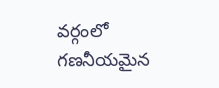వర్గంలో గణనీయమైన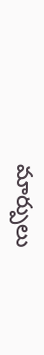మార్పులు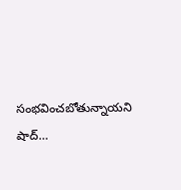సంభవించబోతున్నాయని షాద్…